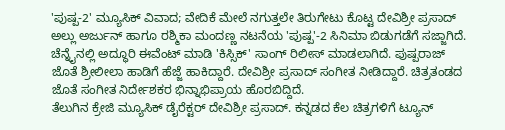'ಪುಷ್ಪ-2' ಮ್ಯೂಸಿಕ್ ವಿವಾದ; ವೇದಿಕೆ ಮೇಲೆ ನಗುತ್ತಲೇ ತಿರುಗೇಟು ಕೊಟ್ಟ ದೇವಿಶ್ರೀ ಪ್ರಸಾದ್
ಅಲ್ಲು ಅರ್ಜುನ್ ಹಾಗೂ ರಶ್ಮಿಕಾ ಮಂದಣ್ಣ ನಟನೆಯ 'ಪುಷ್ಪ'-2 ಸಿನಿಮಾ ಬಿಡುಗಡೆಗೆ ಸಜ್ಜಾಗಿದೆ. ಚೆನ್ನೈನಲ್ಲಿ ಅದ್ಧೂರಿ ಈವೆಂಟ್ ಮಾಡಿ 'ಕಿಸ್ಸಿಕ್' ಸಾಂಗ್ ರಿಲೀಸ್ ಮಾಡಲಾಗಿದೆ. ಪುಷ್ಪರಾಜ್ ಜೊತೆ ಶ್ರೀಲೀಲಾ ಹಾಡಿಗೆ ಹೆಜ್ಜೆ ಹಾಕಿದ್ದಾರೆ. ದೇವಿಶ್ರೀ ಪ್ರಸಾದ್ ಸಂಗೀತ ನೀಡಿದ್ದಾರೆ. ಚಿತ್ರತಂಡದ ಜೊತೆ ಸಂಗೀತ ನಿರ್ದೇಶಕರ ಭಿನ್ನಾಭಿಪ್ರಾಯ ಹೊರಬಿದ್ದಿದೆ.
ತೆಲುಗಿನ ಕ್ರೇಜಿ ಮ್ಯೂಸಿಕ್ ಡೈರೆಕ್ಟರ್ ದೇವಿಶ್ರೀ ಪ್ರಸಾದ್. ಕನ್ನಡದ ಕೆಲ ಚಿತ್ರಗಳಿಗೆ ಟ್ಯೂನ್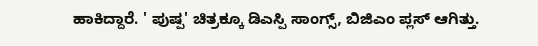ಹಾಕಿದ್ದಾರೆ. ' ಪುಷ್ಪ' ಚಿತ್ರಕ್ಕೂ ಡಿಎಸ್ಪಿ ಸಾಂಗ್ಸ್, ಬಿಜಿಎಂ ಪ್ಲಸ್ ಆಗಿತ್ತು.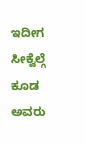ಇದೀಗ ಸೀಕ್ವೆಲ್ಗೆ ಕೂಡ ಅವರು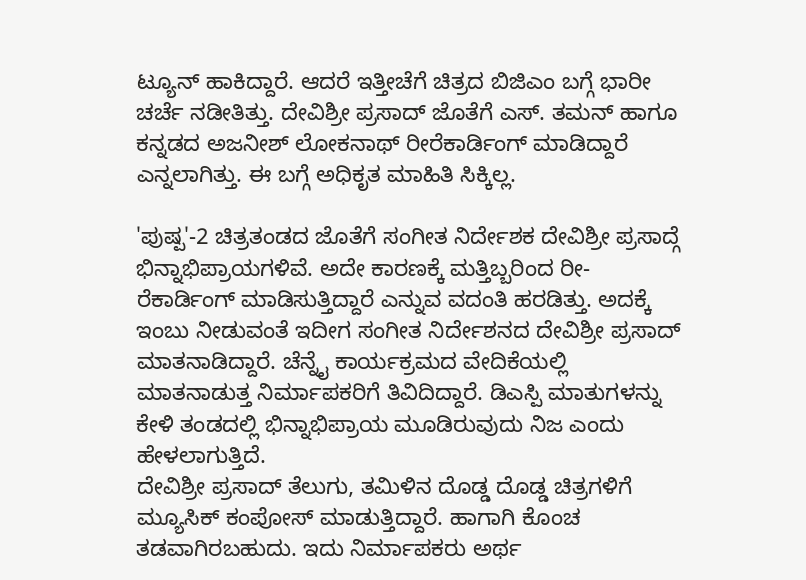ಟ್ಯೂನ್ ಹಾಕಿದ್ದಾರೆ. ಆದರೆ ಇತ್ತೀಚೆಗೆ ಚಿತ್ರದ ಬಿಜಿಎಂ ಬಗ್ಗೆ ಭಾರೀ ಚರ್ಚೆ ನಡೀತಿತ್ತು. ದೇವಿಶ್ರೀ ಪ್ರಸಾದ್ ಜೊತೆಗೆ ಎಸ್. ತಮನ್ ಹಾಗೂ ಕನ್ನಡದ ಅಜನೀಶ್ ಲೋಕನಾಥ್ ರೀರೆಕಾರ್ಡಿಂಗ್ ಮಾಡಿದ್ದಾರೆ ಎನ್ನಲಾಗಿತ್ತು. ಈ ಬಗ್ಗೆ ಅಧಿಕೃತ ಮಾಹಿತಿ ಸಿಕ್ಕಿಲ್ಲ.

'ಪುಷ್ಪ'-2 ಚಿತ್ರತಂಡದ ಜೊತೆಗೆ ಸಂಗೀತ ನಿರ್ದೇಶಕ ದೇವಿಶ್ರೀ ಪ್ರಸಾದ್ಗೆ ಭಿನ್ನಾಭಿಪ್ರಾಯಗಳಿವೆ. ಅದೇ ಕಾರಣಕ್ಕೆ ಮತ್ತಿಬ್ಬರಿಂದ ರೀ-ರೆಕಾರ್ಡಿಂಗ್ ಮಾಡಿಸುತ್ತಿದ್ದಾರೆ ಎನ್ನುವ ವದಂತಿ ಹರಡಿತ್ತು. ಅದಕ್ಕೆ ಇಂಬು ನೀಡುವಂತೆ ಇದೀಗ ಸಂಗೀತ ನಿರ್ದೇಶನದ ದೇವಿಶ್ರೀ ಪ್ರಸಾದ್ ಮಾತನಾಡಿದ್ದಾರೆ. ಚೆನ್ನೈ ಕಾರ್ಯಕ್ರಮದ ವೇದಿಕೆಯಲ್ಲಿ ಮಾತನಾಡುತ್ತ ನಿರ್ಮಾಪಕರಿಗೆ ತಿವಿದಿದ್ದಾರೆ. ಡಿಎಸ್ಪಿ ಮಾತುಗಳನ್ನು ಕೇಳಿ ತಂಡದಲ್ಲಿ ಭಿನ್ನಾಭಿಪ್ರಾಯ ಮೂಡಿರುವುದು ನಿಜ ಎಂದು ಹೇಳಲಾಗುತ್ತಿದೆ.
ದೇವಿಶ್ರೀ ಪ್ರಸಾದ್ ತೆಲುಗು, ತಮಿಳಿನ ದೊಡ್ಡ ದೊಡ್ಡ ಚಿತ್ರಗಳಿಗೆ ಮ್ಯೂಸಿಕ್ ಕಂಪೋಸ್ ಮಾಡುತ್ತಿದ್ದಾರೆ. ಹಾಗಾಗಿ ಕೊಂಚ ತಡವಾಗಿರಬಹುದು. ಇದು ನಿರ್ಮಾಪಕರು ಅರ್ಥ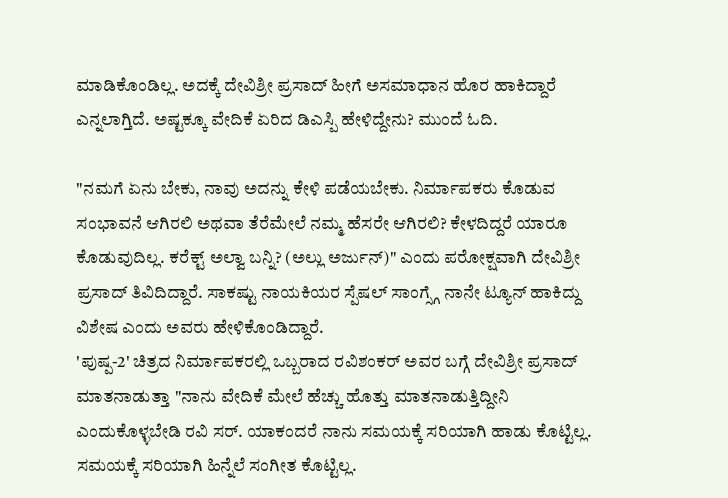ಮಾಡಿಕೊಂಡಿಲ್ಲ. ಅದಕ್ಕೆ ದೇವಿಶ್ರೀ ಪ್ರಸಾದ್ ಹೀಗೆ ಅಸಮಾಧಾನ ಹೊರ ಹಾಕಿದ್ದಾರೆ ಎನ್ನಲಾಗ್ತಿದೆ. ಅಷ್ಟಕ್ಕೂ ವೇದಿಕೆ ಏರಿದ ಡಿಎಸ್ಪಿ ಹೇಳಿದ್ದೇನು? ಮುಂದೆ ಓದಿ.

"ನಮಗೆ ಏನು ಬೇಕು, ನಾವು ಅದನ್ನು ಕೇಳಿ ಪಡೆಯಬೇಕು. ನಿರ್ಮಾಪಕರು ಕೊಡುವ ಸಂಭಾವನೆ ಆಗಿರಲಿ ಅಥವಾ ತೆರೆಮೇಲೆ ನಮ್ಮ ಹೆಸರೇ ಆಗಿರಲಿ? ಕೇಳದಿದ್ದರೆ ಯಾರೂ ಕೊಡುವುದಿಲ್ಲ. ಕರೆಕ್ಟ್ ಅಲ್ವಾ ಬನ್ನಿ? (ಅಲ್ಲು ಅರ್ಜುನ್)" ಎಂದು ಪರೋಕ್ಷವಾಗಿ ದೇವಿಶ್ರೀ ಪ್ರಸಾದ್ ತಿವಿದಿದ್ದಾರೆ. ಸಾಕಷ್ಟು ನಾಯಕಿಯರ ಸ್ಪೆಷಲ್ ಸಾಂಗ್ಸ್ಗೆ ನಾನೇ ಟ್ಯೂನ್ ಹಾಕಿದ್ದು ವಿಶೇಷ ಎಂದು ಅವರು ಹೇಳಿಕೊಂಡಿದ್ದಾರೆ.
'ಪುಷ್ಪ-2' ಚಿತ್ರದ ನಿರ್ಮಾಪಕರಲ್ಲಿ ಒಬ್ಬರಾದ ರವಿಶಂಕರ್ ಅವರ ಬಗ್ಗೆ ದೇವಿಶ್ರೀ ಪ್ರಸಾದ್ ಮಾತನಾಡುತ್ತಾ "ನಾನು ವೇದಿಕೆ ಮೇಲೆ ಹೆಚ್ಚು ಹೊತ್ತು ಮಾತನಾಡುತ್ತಿದ್ದೀನಿ ಎಂದುಕೊಳ್ಳಬೇಡಿ ರವಿ ಸರ್. ಯಾಕಂದರೆ ನಾನು ಸಮಯಕ್ಕೆ ಸರಿಯಾಗಿ ಹಾಡು ಕೊಟ್ಟಿಲ್ಲ. ಸಮಯಕ್ಕೆ ಸರಿಯಾಗಿ ಹಿನ್ನೆಲೆ ಸಂಗೀತ ಕೊಟ್ಟಿಲ್ಲ.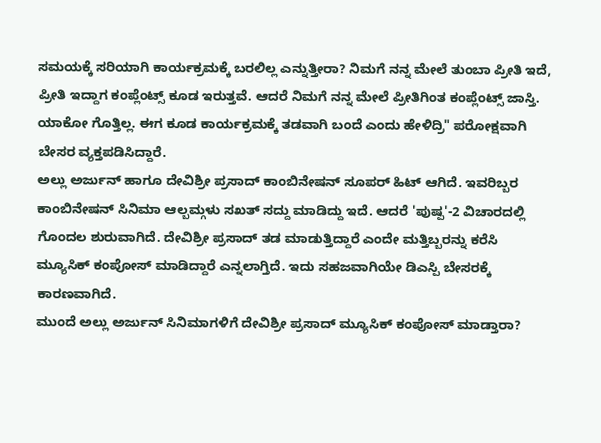ಸಮಯಕ್ಕೆ ಸರಿಯಾಗಿ ಕಾರ್ಯಕ್ರಮಕ್ಕೆ ಬರಲಿಲ್ಲ ಎನ್ನುತ್ತೀರಾ? ನಿಮಗೆ ನನ್ನ ಮೇಲೆ ತುಂಬಾ ಪ್ರೀತಿ ಇದೆ, ಪ್ರೀತಿ ಇದ್ದಾಗ ಕಂಪ್ಲೆಂಟ್ಸ್ ಕೂಡ ಇರುತ್ತವೆ. ಆದರೆ ನಿಮಗೆ ನನ್ನ ಮೇಲೆ ಪ್ರೀತಿಗಿಂತ ಕಂಪ್ಲೆಂಟ್ಸ್ ಜಾಸ್ತಿ. ಯಾಕೋ ಗೊತ್ತಿಲ್ಲ. ಈಗ ಕೂಡ ಕಾರ್ಯಕ್ರಮಕ್ಕೆ ತಡವಾಗಿ ಬಂದೆ ಎಂದು ಹೇಳಿದ್ರಿ" ಪರೋಕ್ಷವಾಗಿ ಬೇಸರ ವ್ಯಕ್ತಪಡಿಸಿದ್ದಾರೆ.
ಅಲ್ಲು ಅರ್ಜುನ್ ಹಾಗೂ ದೇವಿಶ್ರೀ ಪ್ರಸಾದ್ ಕಾಂಬಿನೇಷನ್ ಸೂಪರ್ ಹಿಟ್ ಆಗಿದೆ. ಇವರಿಬ್ಬರ ಕಾಂಬಿನೇಷನ್ ಸಿನಿಮಾ ಆಲ್ಬಮ್ಗಳು ಸಖತ್ ಸದ್ದು ಮಾಡಿದ್ದು ಇದೆ. ಆದರೆ 'ಪುಷ್ಪ'-2 ವಿಚಾರದಲ್ಲಿ ಗೊಂದಲ ಶುರುವಾಗಿದೆ. ದೇವಿಶ್ರೀ ಪ್ರಸಾದ್ ತಡ ಮಾಡುತ್ತಿದ್ದಾರೆ ಎಂದೇ ಮತ್ತಿಬ್ಬರನ್ನು ಕರೆಸಿ ಮ್ಯೂಸಿಕ್ ಕಂಪೋಸ್ ಮಾಡಿದ್ದಾರೆ ಎನ್ನಲಾಗ್ತಿದೆ. ಇದು ಸಹಜವಾಗಿಯೇ ಡಿಎಸ್ಪಿ ಬೇಸರಕ್ಕೆ ಕಾರಣವಾಗಿದೆ.
ಮುಂದೆ ಅಲ್ಲು ಅರ್ಜುನ್ ಸಿನಿಮಾಗಳಿಗೆ ದೇವಿಶ್ರೀ ಪ್ರಸಾದ್ ಮ್ಯೂಸಿಕ್ ಕಂಪೋಸ್ ಮಾಡ್ತಾರಾ?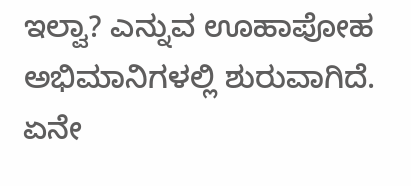ಇಲ್ವಾ? ಎನ್ನುವ ಊಹಾಪೋಹ ಅಭಿಮಾನಿಗಳಲ್ಲಿ ಶುರುವಾಗಿದೆ. ಏನೇ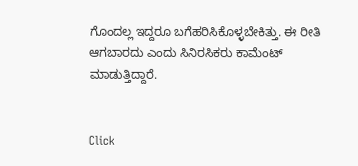ಗೊಂದಲ್ಲ ಇದ್ದರೂ ಬಗೆಹರಿಸಿಕೊಳ್ಳಬೇಕಿತ್ತು. ಈ ರೀತಿ ಆಗಬಾರದು ಎಂದು ಸಿನಿರಸಿಕರು ಕಾಮೆಂಟ್ ಮಾಡುತ್ತಿದ್ದಾರೆ.


Click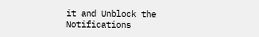it and Unblock the Notifications